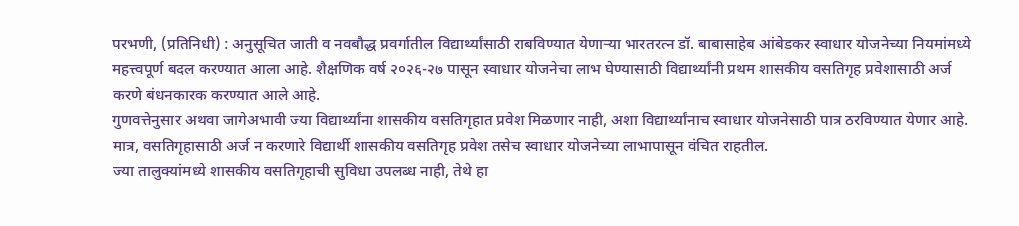परभणी, (प्रतिनिधी) : अनुसूचित जाती व नवबौद्ध प्रवर्गातील विद्यार्थ्यांसाठी राबविण्यात येणाऱ्या भारतरत्न डॉ. बाबासाहेब आंबेडकर स्वाधार योजनेच्या नियमांमध्ये महत्त्वपूर्ण बदल करण्यात आला आहे. शैक्षणिक वर्ष २०२६-२७ पासून स्वाधार योजनेचा लाभ घेण्यासाठी विद्यार्थ्यांनी प्रथम शासकीय वसतिगृह प्रवेशासाठी अर्ज करणे बंधनकारक करण्यात आले आहे.
गुणवत्तेनुसार अथवा जागेअभावी ज्या विद्यार्थ्यांना शासकीय वसतिगृहात प्रवेश मिळणार नाही, अशा विद्यार्थ्यांनाच स्वाधार योजनेसाठी पात्र ठरविण्यात येणार आहे. मात्र, वसतिगृहासाठी अर्ज न करणारे विद्यार्थी शासकीय वसतिगृह प्रवेश तसेच स्वाधार योजनेच्या लाभापासून वंचित राहतील.
ज्या तालुक्यांमध्ये शासकीय वसतिगृहाची सुविधा उपलब्ध नाही, तेथे हा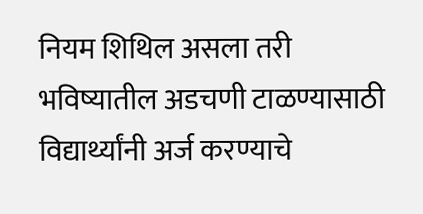नियम शिथिल असला तरी भविष्यातील अडचणी टाळण्यासाठी विद्यार्थ्यांनी अर्ज करण्याचे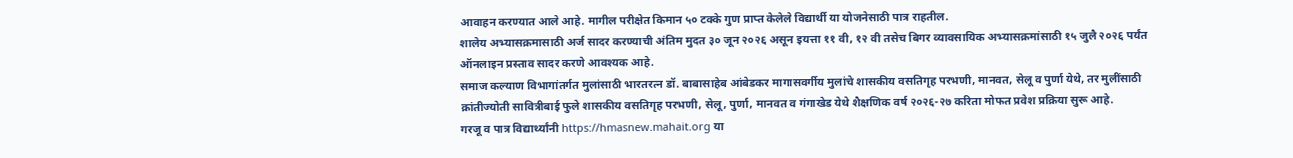आवाहन करण्यात आले आहे. मागील परीक्षेत किमान ५० टक्के गुण प्राप्त केलेले विद्यार्थी या योजनेसाठी पात्र राहतील.
शालेय अभ्यासक्रमासाठी अर्ज सादर करण्याची अंतिम मुदत ३० जून २०२६ असून इयत्ता ११ वी, १२ वी तसेच बिगर व्यावसायिक अभ्यासक्रमांसाठी १५ जुलै २०२६ पर्यंत ऑनलाइन प्रस्ताव सादर करणे आवश्यक आहे.
समाज कल्याण विभागांतर्गत मुलांसाठी भारतरत्न डॉ. बाबासाहेब आंबेडकर मागासवर्गीय मुलांचे शासकीय वसतिगृह परभणी, मानवत, सेलू व पुर्णा येथे, तर मुलींसाठी क्रांतीज्योती सावित्रीबाई फुले शासकीय वसतिगृह परभणी, सेलू, पुर्णा, मानवत व गंगाखेड येथे शैक्षणिक वर्ष २०२६-२७ करिता मोफत प्रवेश प्रक्रिया सुरू आहे.
गरजू व पात्र विद्यार्थ्यांनी https://hmasnew.mahait.org या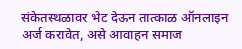संकेतस्थळावर भेट देऊन तात्काळ ऑनलाइन अर्ज करावेत, असे आवाहन समाज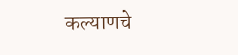कल्याणचे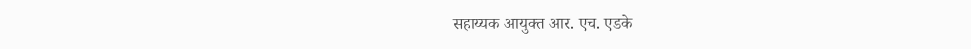सहाय्यक आयुक्त आर. एच. एडके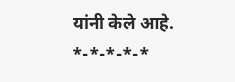यांनी केले आहे.
*-*-*-*-*